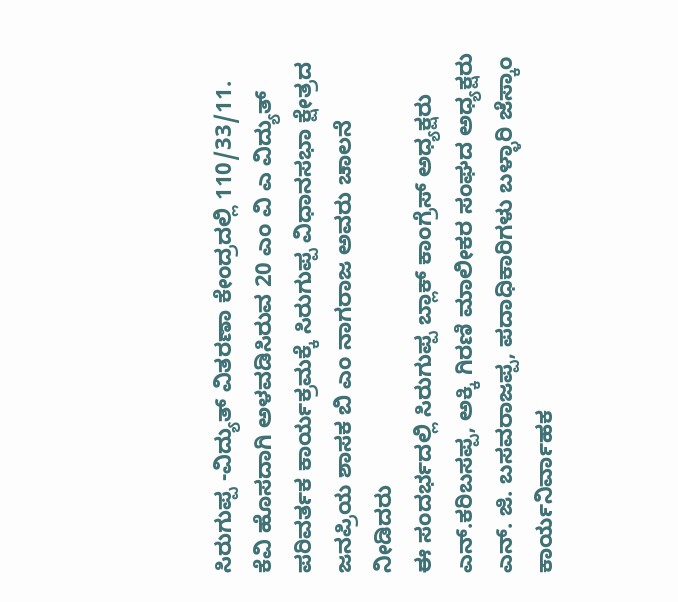ಸಿರುಗುಪ್ಪ -ವಿದ್ಯುತ್ ವಿತರಣಾ ಕೇಂದ್ರದಲ್ಲಿ 110/33/11. ಕೆವಿ ಹೊಸದಾಗಿ ಅಳವಡಿಸಿರುವ 20 ಎಂ ವಿ ಎ ವಿದ್ಯುತ್ ಪರಿವರ್ತಕ ಕಾರ್ಯಕ್ರಮಕ್ಕೆ ಸಿರುಗುಪ್ಪ ವಿಧಾನಸಭಾ ಕ್ಷೇತ್ರದ ಜನಪ್ರಿಯ ಶಾಸಕ ಬಿ ಎಂ ನಾಗರಾಜ ಅವರು ಚಾಲನೆ ನೀಡಿದರು
ಈ ಸಂದರ್ಭದಲ್ಲಿ ಸಿರುಗುಪ್ಪ ಬ್ಲಾಕ್ ಕಾಂಗ್ರೆಸ್ ಅಧ್ಯಕ್ಷರು ಎನ್.ಕರಿಬಸಪ್ಪ, ಅಕ್ಕಿ ಗಿರಣಿ ಮಾಲೀಕರ ಸಂಘದ ಅಧ್ಯಕ್ಷರು ಎನ್. ಜಿ. ಬಸವರಾಜಪ್ಪ, ಪದಾಧಿಕಾರಿಗಳು ಬಳ್ಳಾರಿ ಜೆಸ್ಕಾಂ ಕಾರ್ಯನಿರ್ವಾಹಕ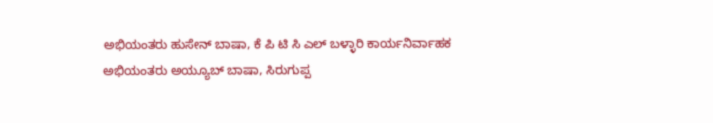ಅಭಿಯಂತರು ಹುಸೇನ್ ಬಾಷಾ, ಕೆ ಪಿ ಟಿ ಸಿ ಎಲ್ ಬಳ್ಳಾರಿ ಕಾರ್ಯನಿರ್ವಾಹಕ ಅಭಿಯಂತರು ಅಯ್ಯೂಬ್ ಬಾಷಾ, ಸಿರುಗುಪ್ಪ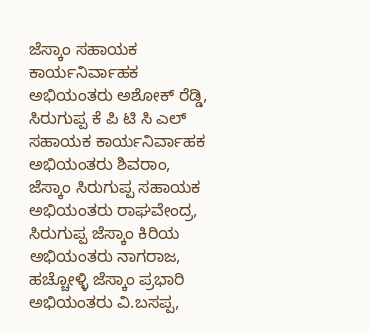ಜೆಸ್ಕಾಂ ಸಹಾಯಕ ಕಾರ್ಯನಿರ್ವಾಹಕ ಅಭಿಯಂತರು ಅಶೋಕ್ ರೆಡ್ಡಿ, ಸಿರುಗುಪ್ಪ ಕೆ ಪಿ ಟಿ ಸಿ ಎಲ್ ಸಹಾಯಕ ಕಾರ್ಯನಿರ್ವಾಹಕ ಅಭಿಯಂತರು ಶಿವರಾಂ, ಜೆಸ್ಕಾಂ ಸಿರುಗುಪ್ಪ ಸಹಾಯಕ ಅಭಿಯಂತರು ರಾಘವೇಂದ್ರ, ಸಿರುಗುಪ್ಪ ಜೆಸ್ಕಾಂ ಕಿರಿಯ ಅಭಿಯಂತರು ನಾಗರಾಜ, ಹಚ್ಚೋಳ್ಳಿ ಜೆಸ್ಕಾಂ ಪ್ರಭಾರಿ ಅಭಿಯಂತರು ವಿ.ಬಸಪ್ಪ,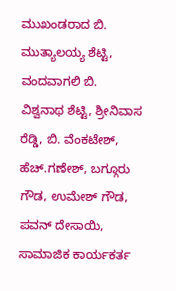ಮುಖಂಡರಾದ ಬಿ. ಮುತ್ಯಾಲಯ್ಯ ಶೆಟ್ಟಿ, ವಂದವಾಗಲಿ ಬಿ. ವಿಶ್ವನಾಥ ಶೆಟ್ಟಿ, ಶ್ರೀನಿವಾಸ ರೆಡ್ಡಿ, ಬಿ. ವೆಂಕಟೇಶ್, ಹೆಚ್.ಗಣೇಶ್, ಬಗ್ಗೂರು ಗೌಡ, ಉಮೇಶ್ ಗೌಡ, ಪವನ್ ದೇಸಾಯಿ, ಸಾಮಾಜಿಕ ಕಾರ್ಯಕರ್ತ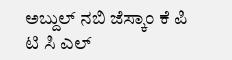ಅಬ್ದುಲ್ ನಬಿ ಜೆಸ್ಕಾಂ ಕೆ ಪಿ ಟಿ ಸಿ ಎಲ್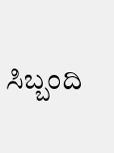ಸಿಬ್ಬಂದಿ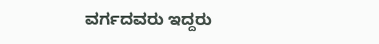ವರ್ಗದವರು ಇದ್ದರು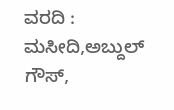ವರದಿ : ಮಸೀದಿ,ಅಬ್ದುಲ್ ಗೌಸ್,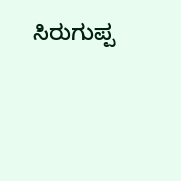ಸಿರುಗುಪ್ಪ